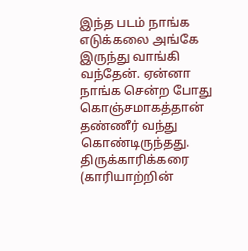இந்த படம் நாங்க எடுக்கலை அங்கே இருந்து வாங்கி வந்தேன். ஏன்னா நாங்க சென்ற போது கொஞ்சமாகத்தான் தண்ணீர் வந்து கொண்டிருந்தது.
திருக்காரிக்கரை (காரியாற்றின்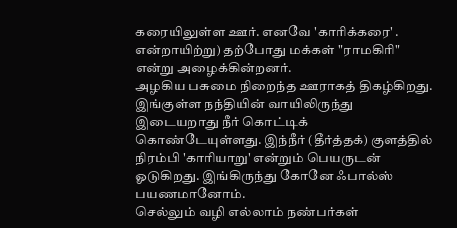கரையிலுள்ள ஊர். எனவே 'காரிக்கரை' . என்றாயிற்று) தற்போது மக்கள் "ராமகிரி" என்று அழைக்கின்றனர்.
அழகிய பசுமை நிறைந்த ஊராகத் திகழ்கிறது.
இங்குள்ள நந்தியின் வாயிலிருந்து இடையறாது நீர் கொட்டிக் கொண்டேயுள்ளது. இந்நீர் (தீர்த்தக்) குளத்தில் நிரம்பி 'காரியாறு' என்றும் பெயருடன் ஓடுகிறது. இங்கிருந்து கோனே ஃபால்ஸ் பயணமானோம்.
செல்லும் வழி எல்லாம் நண்பர்கள்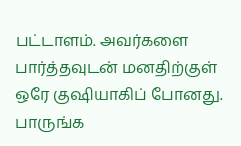பட்டாளம். அவர்களை பார்த்தவுடன் மனதிற்குள் ஒரே குஷியாகிப் போனது. பாருங்க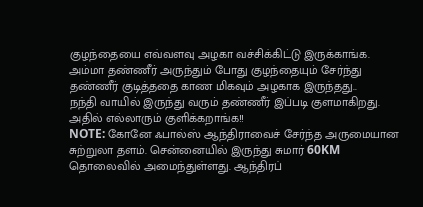குழந்தையை எவ்வளவு அழகா வச்சிக்கிட்டு இருக்காங்க.
அம்மா தண்ணீர் அருந்தும் போது குழந்தையும் சேர்ந்து தண்ணீர் குடித்ததை காண மிகவும் அழகாக இருந்தது..
நந்தி வாயில் இருந்து வரும் தண்ணீர் இப்படி குளமாகிறது. அதில் எல்லாரும் குளிக்கறாங்க!!
NOTE: கோனே ஃபால்ஸ் ஆந்திராவைச் சேர்ந்த அருமையான சுற்றுலா தளம். சென்னையில் இருந்து சுமார் 60KM தொலைவில் அமைந்துள்ளது. ஆந்திரப்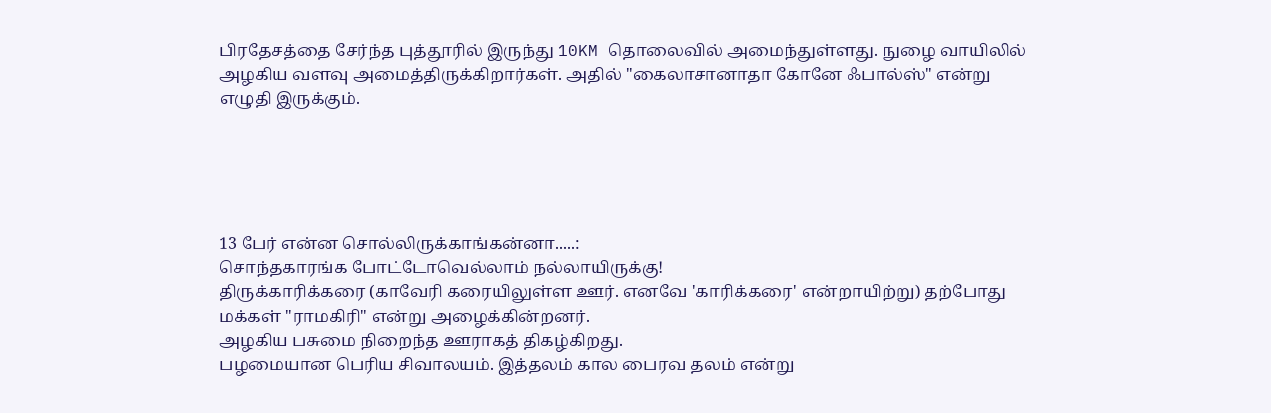பிரதேசத்தை சேர்ந்த புத்தூரில் இருந்து 10KM தொலைவில் அமைந்துள்ளது. நுழை வாயிலில் அழகிய வளவு அமைத்திருக்கிறார்கள். அதில் "கைலாசானாதா கோனே ஃபால்ஸ்" என்று எழுதி இருக்கும்.





13 பேர் என்ன சொல்லிருக்காங்கன்னா.....:
சொந்தகாரங்க போட்டோவெல்லாம் நல்லாயிருக்கு!
திருக்காரிக்கரை (காவேரி கரையிலுள்ள ஊர். எனவே 'காரிக்கரை' என்றாயிற்று) தற்போது மக்கள் "ராமகிரி" என்று அழைக்கின்றனர்.
அழகிய பசுமை நிறைந்த ஊராகத் திகழ்கிறது.
பழமையான பெரிய சிவாலயம். இத்தலம் கால பைரவ தலம் என்று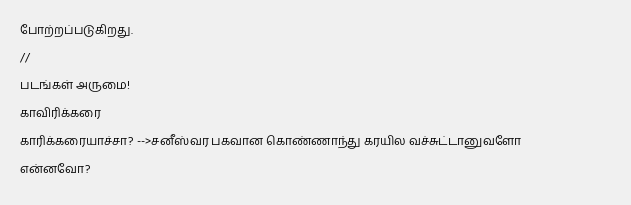போற்றப்படுகிறது.
//
படங்கள் அருமை!
காவிரிக்கரை
காரிக்கரையாச்சா? -->சனீஸ்வர பகவான கொண்ணாந்து கரயில வச்சுட்டானுவளோ என்னவோ?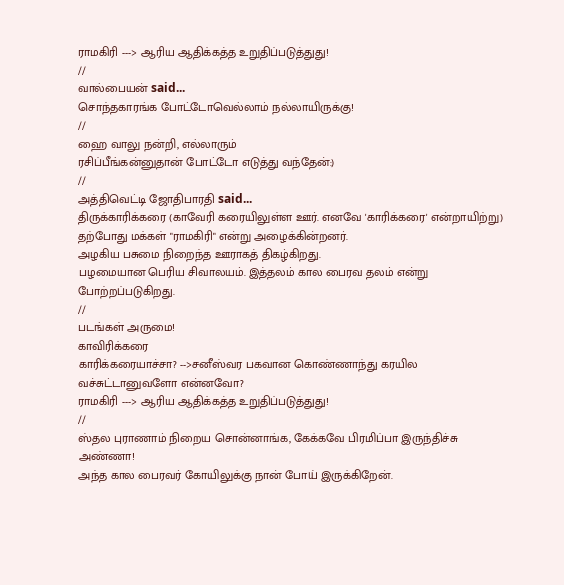ராமகிரி ---> ஆரிய ஆதிக்கத்த உறுதிப்படுத்துது!
//
வால்பையன் said...
சொந்தகாரங்க போட்டோவெல்லாம் நல்லாயிருக்கு!
//
ஹை வாலு நன்றி, எல்லாரும்
ரசிப்பீங்கன்னுதான் போட்டோ எடுத்து வந்தேன்:)
//
அத்திவெட்டி ஜோதிபாரதி said...
திருக்காரிக்கரை (காவேரி கரையிலுள்ள ஊர். எனவே 'காரிக்கரை' என்றாயிற்று) தற்போது மக்கள் "ராமகிரி" என்று அழைக்கின்றனர்.
அழகிய பசுமை நிறைந்த ஊராகத் திகழ்கிறது.
பழமையான பெரிய சிவாலயம். இத்தலம் கால பைரவ தலம் என்று போற்றப்படுகிறது.
//
படங்கள் அருமை!
காவிரிக்கரை
காரிக்கரையாச்சா? -->சனீஸ்வர பகவான கொண்ணாந்து கரயில வச்சுட்டானுவளோ என்னவோ?
ராமகிரி ---> ஆரிய ஆதிக்கத்த உறுதிப்படுத்துது!
//
ஸ்தல புராணாம் நிறைய சொன்னாங்க, கேக்கவே பிரமிப்பா இருந்திச்சு அண்ணா!
அந்த கால பைரவர் கோயிலுக்கு நான் போய் இருக்கிறேன்.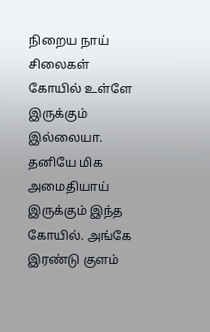நிறைய நாய் சிலைகள் கோயில் உள்ளே இருக்கும் இல்லையா. தனியே மிக அமைதியாய் இருக்கும் இந்த கோயில். அங்கே இரண்டு குளம்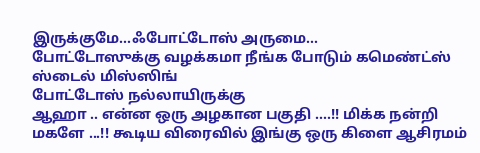இருக்குமே...ஃபோட்டோஸ் அருமை...
போட்டோஸுக்கு வழக்கமா நீங்க போடும் கமெண்ட்ஸ் ஸ்டைல் மிஸ்ஸிங்
போட்டோஸ் நல்லாயிருக்கு
ஆஹா .. என்ன ஒரு அழகான பகுதி ....!! மிக்க நன்றி மகளே ...!! கூடிய விரைவில் இங்கு ஒரு கிளை ஆசிரமம்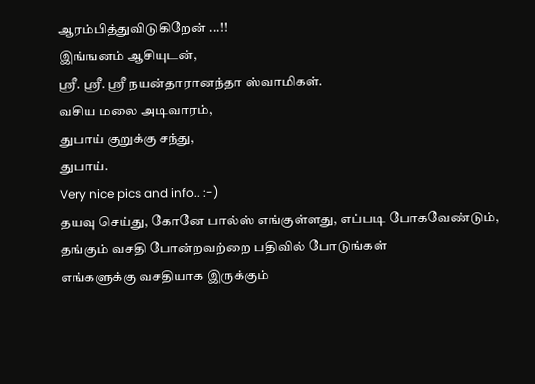ஆரம்பித்துவிடுகிறேன் ...!!
இங்ஙனம் ஆசியுடன்,
ஸ்ரீ. ஸ்ரீ. ஸ்ரீ நயன்தாரானந்தா ஸ்வாமிகள்.
வசிய மலை அடிவாரம்,
துபாய் குறுக்கு சந்து,
துபாய்.
Very nice pics and info.. :-)
தயவு செய்து, கோனே பால்ஸ் எங்குள்ளது, எப்படி போகவேண்டும், தங்கும் வசதி போன்றவற்றை பதிவில் போடுங்கள்
எங்களுக்கு வசதியாக இருக்கும்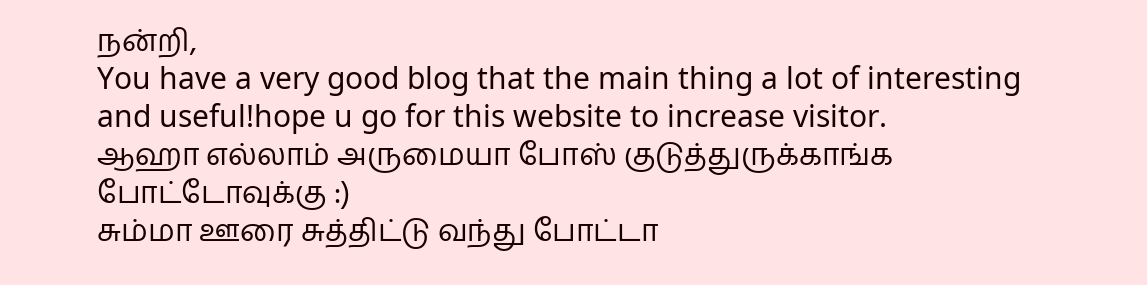நன்றி,
You have a very good blog that the main thing a lot of interesting and useful!hope u go for this website to increase visitor.
ஆஹா எல்லாம் அருமையா போஸ் குடுத்துருக்காங்க போட்டோவுக்கு :)
சும்மா ஊரை சுத்திட்டு வந்து போட்டா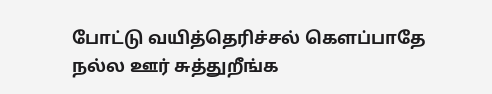போட்டு வயித்தெரிச்சல் கெளப்பாதே
நல்ல ஊர் சுத்துறீங்க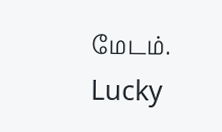மேடம். Lucky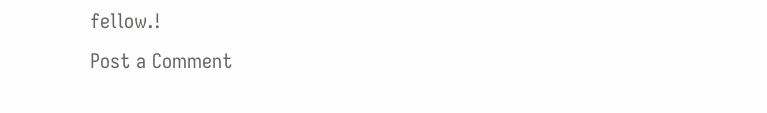fellow.!
Post a Comment